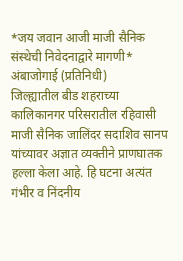*जय जवान आजी माजी सैनिक संस्थेची निवेदनाद्वारे मागणी*
अंबाजोगाई (प्रतिनिधी)
जिल्ह्यातील बीड शहराच्या कालिकानगर परिसरातील रहिवासी माजी सैनिक जालिंदर सदाशिव सानप यांच्यावर अज्ञात व्यक्तीने प्राणघातक हल्ला केला आहे. हि घटना अत्यंत गंभीर व निंदनीय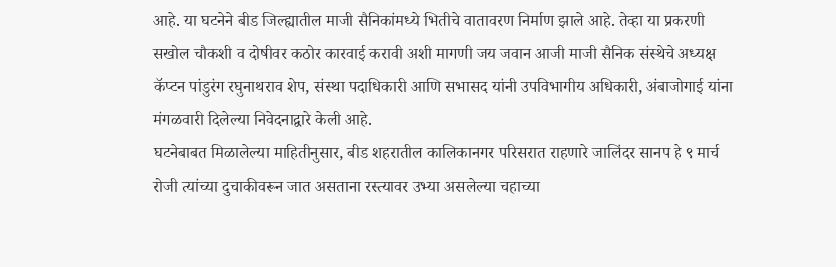आहे. या घटनेने बीड जिल्ह्यातील माजी सैनिकांमध्ये भितीचे वातावरण निर्माण झाले आहे. तेव्हा या प्रकरणी सखोल चौकशी व दोषीवर कठोर कारवाई करावी अशी मागणी जय जवान आजी माजी सैनिक संस्थेचे अध्यक्ष कॅप्टन पांडुरंग रघुनाथराव शेप, संस्था पदाधिकारी आणि सभासद यांनी उपविभागीय अधिकारी, अंबाजोगाई यांना मंगळवारी दिलेल्या निवेदनाद्वारे केली आहे.
घटनेबाबत मिळालेल्या माहितीनुसार, बीड शहरातील कालिकानगर परिसरात राहणारे जालिंदर सानप हे ९ मार्च रोजी त्यांच्या दुचाकीवरून जात असताना रस्त्यावर उभ्या असलेल्या चहाच्या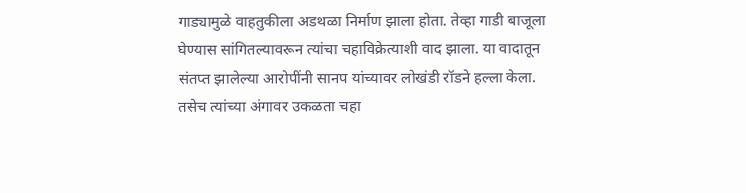गाड्यामुळे वाहतुकीला अडथळा निर्माण झाला होता. तेव्हा गाडी बाजूला घेण्यास सांगितल्यावरून त्यांचा चहाविक्रेत्याशी वाद झाला. या वादातून संतप्त झालेल्या आरोपींनी सानप यांच्यावर लोखंडी रॉडने हल्ला केला. तसेच त्यांच्या अंगावर उकळता चहा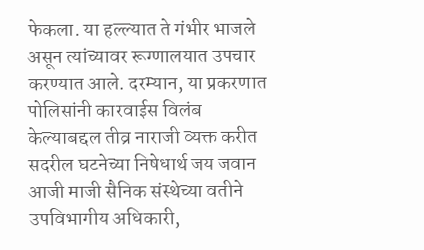फेकला. या हल्ल्यात ते गंभीर भाजले असून त्यांच्यावर रूग्णालयात उपचार करण्यात आले. दरम्यान, या प्रकरणात पोलिसांनी कारवाईस विलंब केल्याबद्दल तीव्र नाराजी व्यक्त करीत सदरील घटनेच्या निषेधार्थ जय जवान आजी माजी सैनिक संस्थेच्या वतीने उपविभागीय अधिकारी,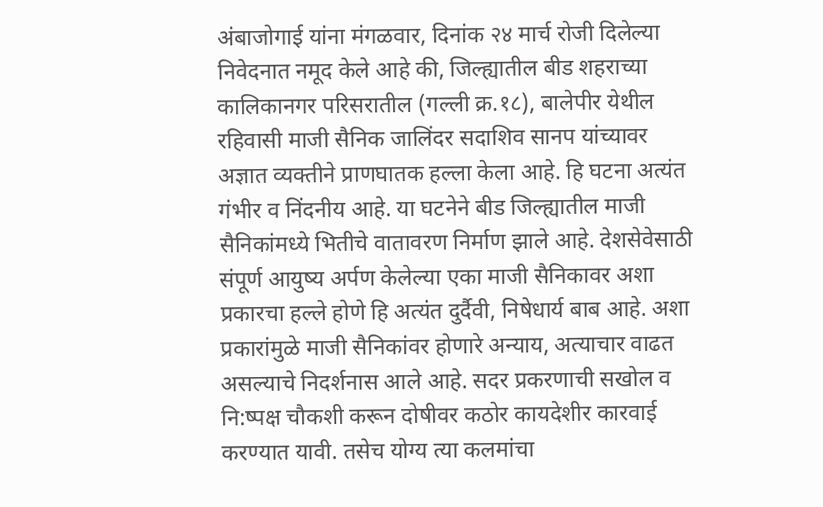अंबाजोगाई यांना मंगळवार, दिनांक २४ मार्च रोजी दिलेल्या निवेदनात नमूद केले आहे की, जिल्ह्यातील बीड शहराच्या कालिकानगर परिसरातील (गल्ली क्र.१८), बालेपीर येथील रहिवासी माजी सैनिक जालिंदर सदाशिव सानप यांच्यावर अज्ञात व्यक्तीने प्राणघातक हल्ला केला आहे. हि घटना अत्यंत गंभीर व निंदनीय आहे. या घटनेने बीड जिल्ह्यातील माजी सैनिकांमध्ये भितीचे वातावरण निर्माण झाले आहे. देशसेवेसाठी संपूर्ण आयुष्य अर्पण केलेल्या एका माजी सैनिकावर अशा प्रकारचा हल्ले होणे हि अत्यंत दुर्दैवी, निषेधार्य बाब आहे. अशा प्रकारांमुळे माजी सैनिकांवर होणारे अन्याय, अत्याचार वाढत असल्याचे निदर्शनास आले आहे. सदर प्रकरणाची सखोल व नि:ष्पक्ष चौकशी करून दोषीवर कठोर कायदेशीर कारवाई करण्यात यावी. तसेच योग्य त्या कलमांचा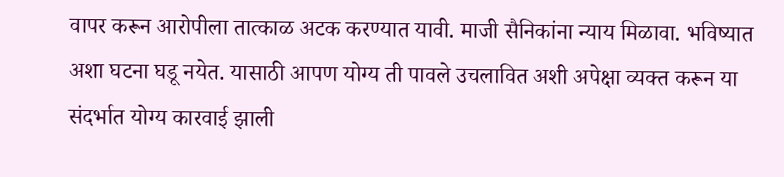वापर करून आरोपीला तात्काळ अटक करण्यात यावी. माजी सैनिकांना न्याय मिळावा. भविष्यात अशा घटना घडू नयेत. यासाठी आपण योग्य ती पावले उचलावित अशी अपेक्षा व्यक्त करून या संदर्भात योग्य कारवाई झाली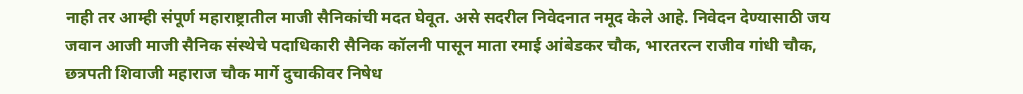नाही तर आम्ही संपूर्ण महाराष्ट्रातील माजी सैनिकांची मदत घेवूत. असे सदरील निवेदनात नमूद केले आहे. निवेदन देण्यासाठी जय जवान आजी माजी सैनिक संस्थेचे पदाधिकारी सैनिक कॉलनी पासून माता रमाई आंबेडकर चौक, भारतरत्न राजीव गांधी चौक, छत्रपती शिवाजी महाराज चौक मार्गे दुचाकीवर निषेध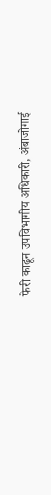फेरी काढून उपविभागीय अधिकारी, अंबाजोगाई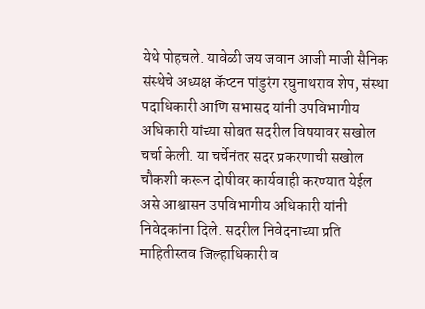येथे पोहचले. यावेळी जय जवान आजी माजी सैनिक संस्थेचे अध्यक्ष कॅप्टन पांडुरंग रघुनाथराव शेप, संस्था पदाधिकारी आणि सभासद यांनी उपविभागीय अधिकारी यांच्या सोबत सदरील विषयावर सखोल चर्चा केली. या चर्चेनंतर सदर प्रकरणाची सखोल चौकशी करून दोषीवर कार्यवाही करण्यात येईल असे आश्वासन उपविभागीय अधिकारी यांनी निवेदकांना दिले. सदरील निवेदनाच्या प्रति माहितीस्तव जिल्हाधिकारी व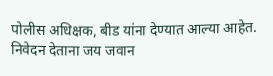पोलीस अधिक्षक, बीड यांना देण्यात आल्या आहेत. निवेदन देताना जय जवान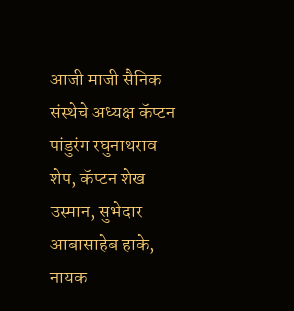आजी माजी सैनिक संस्थेचे अध्यक्ष कॅप्टन पांडुरंग रघुनाथराव शेप, कॅप्टन शेख उस्मान, सुभेदार आबासाहेब हाके, नायक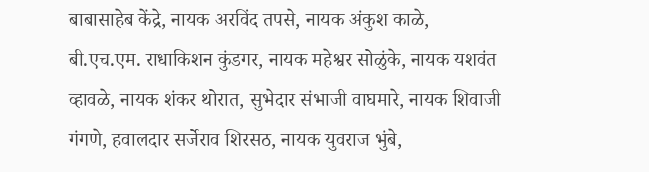बाबासाहेब केंद्रे, नायक अरविंद तपसे, नायक अंकुश काळे, बी.एच.एम. राधाकिशन कुंडगर, नायक महेश्वर सोळुंके, नायक यशवंत व्हावळे, नायक शंकर थोरात, सुभेदार संभाजी वाघमारे, नायक शिवाजी गंगणे, हवालदार सर्जेराव शिरसठ, नायक युवराज भुंबे,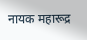नायक महारूद्र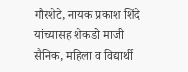गौरशेटे, नायक प्रकाश शिंदे यांच्यासह शेकडो माजी सैनिक, महिला व विद्यार्थी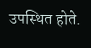उपस्थित होते.